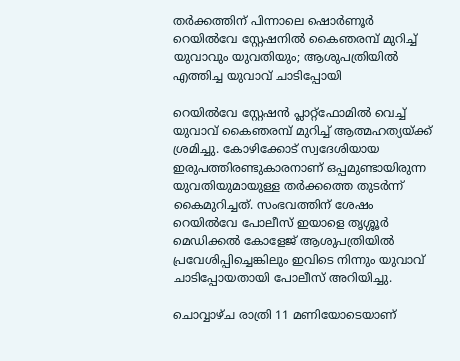തർക്കത്തിന് പിന്നാലെ ഷൊർണൂർ റെയിൽവേ സ്റ്റേഷനിൽ കൈഞരമ്പ് മുറിച്ച് യുവാവും യുവതിയും; ആശുപത്രിയിൽ എത്തിച്ച യുവാവ് ചാടിപ്പോയി

റെയിൽവേ സ്റ്റേഷൻ പ്ലാറ്റ്‌ഫോമിൽ വെച്ച് യുവാവ് കൈഞരമ്പ് മുറിച്ച് ആത്മഹത്യയ്ക്ക് ശ്രമിച്ചു. കോഴിക്കോട് സ്വദേശിയായ ഇരുപത്തിരണ്ടുകാരനാണ് ഒപ്പമുണ്ടായിരുന്ന യുവതിയുമായുള്ള തർക്കത്തെ തുടർന്ന് കൈമുറിച്ചത്. സംഭവത്തിന് ശേഷം റെയിൽവേ പോലീസ് ഇയാളെ തൃശ്ശൂർ മെഡിക്കൽ കോളേജ് ആശുപത്രിയിൽ പ്രവേശിപ്പിച്ചെങ്കിലും ഇവിടെ നിന്നും യുവാവ് ചാടിപ്പോയതായി പോലീസ് അറിയിച്ചു.

ചൊവ്വാഴ്ച രാത്രി 11 മണിയോടെയാണ്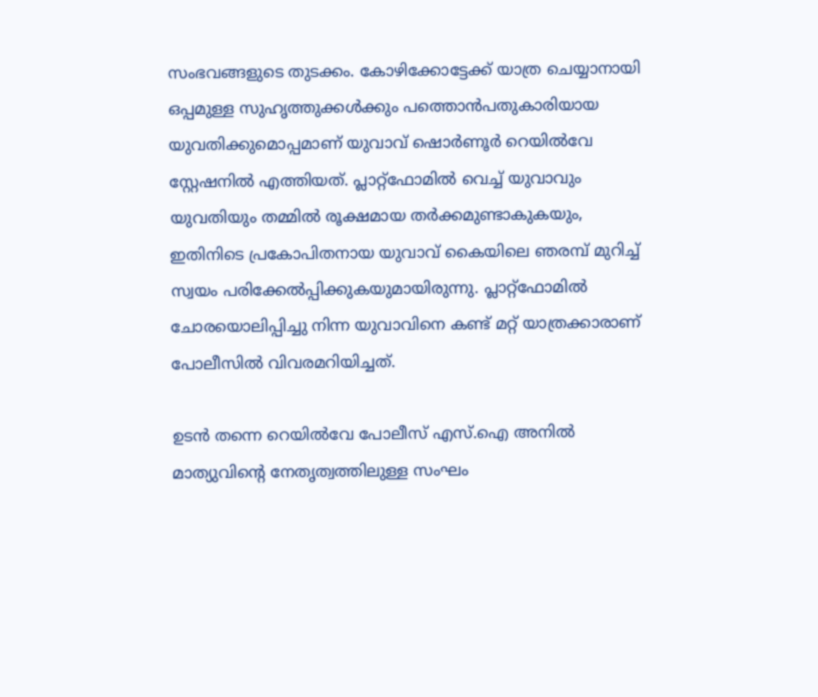സംഭവങ്ങളുടെ തുടക്കം. കോഴിക്കോട്ടേക്ക് യാത്ര ചെയ്യാനായി ഒപ്പമുള്ള സുഹൃത്തുക്കൾക്കും പത്തൊൻപതുകാരിയായ യുവതിക്കുമൊപ്പമാണ് യുവാവ് ഷൊർണൂർ റെയിൽവേ സ്റ്റേഷനിൽ എത്തിയത്. പ്ലാറ്റ്‌ഫോമിൽ വെച്ച് യുവാവും യുവതിയും തമ്മിൽ രൂക്ഷമായ തർക്കമുണ്ടാകുകയും, ഇതിനിടെ പ്രകോപിതനായ യുവാവ് കൈയിലെ ഞരമ്പ് മുറിച്ച് സ്വയം പരിക്കേൽപ്പിക്കുകയുമായിരുന്നു. പ്ലാറ്റ്‌ഫോമിൽ ചോരയൊലിപ്പിച്ചു നിന്ന യുവാവിനെ കണ്ട് മറ്റ് യാത്രക്കാരാണ് പോലീസിൽ വിവരമറിയിച്ചത്.

ഉടൻ തന്നെ റെയിൽവേ പോലീസ് എസ്.ഐ അനിൽ മാത്യുവിന്റെ നേതൃത്വത്തിലുള്ള സംഘം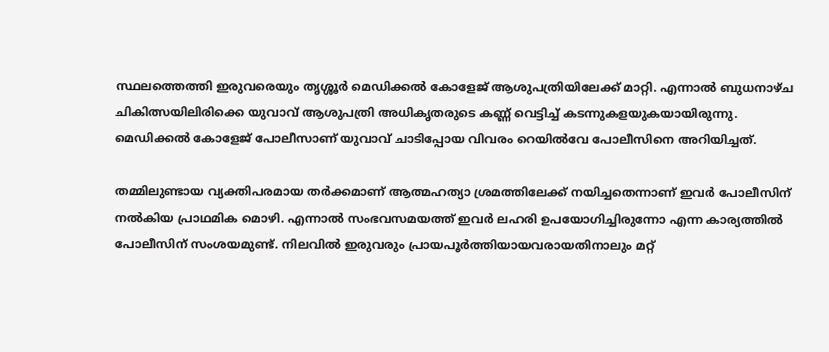സ്ഥലത്തെത്തി ഇരുവരെയും തൃശ്ശൂർ മെഡിക്കൽ കോളേജ് ആശുപത്രിയിലേക്ക് മാറ്റി. എന്നാൽ ബുധനാഴ്ച ചികിത്സയിലിരിക്കെ യുവാവ് ആശുപത്രി അധികൃതരുടെ കണ്ണ് വെട്ടിച്ച് കടന്നുകളയുകയായിരുന്നു. മെഡിക്കൽ കോളേജ് പോലീസാണ് യുവാവ് ചാടിപ്പോയ വിവരം റെയിൽവേ പോലീസിനെ അറിയിച്ചത്.

തമ്മിലുണ്ടായ വ്യക്തിപരമായ തർക്കമാണ് ആത്മഹത്യാ ശ്രമത്തിലേക്ക് നയിച്ചതെന്നാണ് ഇവർ പോലീസിന് നൽകിയ പ്രാഥമിക മൊഴി. എന്നാൽ സംഭവസമയത്ത് ഇവർ ലഹരി ഉപയോഗിച്ചിരുന്നോ എന്ന കാര്യത്തിൽ പോലീസിന് സംശയമുണ്ട്. നിലവിൽ ഇരുവരും പ്രായപൂർത്തിയായവരായതിനാലും മറ്റ്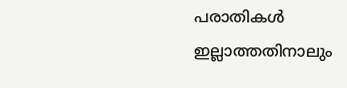പരാതികൾ ഇല്ലാത്തതിനാലും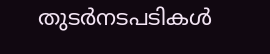തുടർനടപടികൾ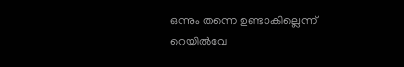ഒന്നും തന്നെ ഉണ്ടാകില്ലെന്ന് റെയിൽവേ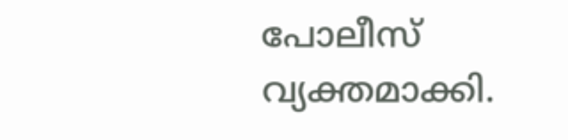പോലീസ് വ്യക്തമാക്കി.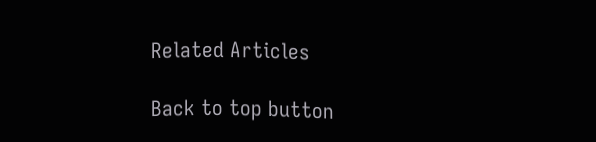Related Articles

Back to top button